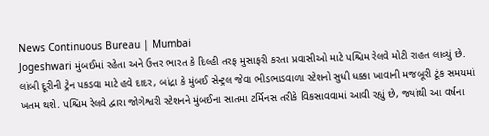News Continuous Bureau | Mumbai
Jogeshwari મુંબઈમાં રહેતા અને ઉત્તર ભારત કે દિલ્હી તરફ મુસાફરી કરતા પ્રવાસીઓ માટે પશ્ચિમ રેલવે મોટી રાહત લાવ્યું છે. લાંબી દૂરીની ટ્રેન પકડવા માટે હવે દાદર, બાંદ્રા કે મુંબઈ સેન્ટ્રલ જેવા ભીડભાડવાળા સ્ટેશનો સુધી ધક્કા ખાવાની મજબૂરી ટૂંક સમયમાં ખતમ થશે. પશ્ચિમ રેલવે દ્વારા જોગેશ્વરી સ્ટેશનને મુંબઈના સાતમા ટર્મિનસ તરીકે વિકસાવવામાં આવી રહ્યું છે, જ્યાંથી આ વર્ષના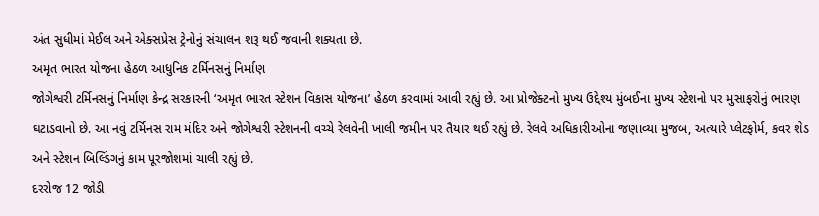અંત સુધીમાં મેઈલ અને એક્સપ્રેસ ટ્રેનોનું સંચાલન શરૂ થઈ જવાની શક્યતા છે.
અમૃત ભારત યોજના હેઠળ આધુનિક ટર્મિનસનું નિર્માણ
જોગેશ્વરી ટર્મિનસનું નિર્માણ કેન્દ્ર સરકારની ‘અમૃત ભારત સ્ટેશન વિકાસ યોજના’ હેઠળ કરવામાં આવી રહ્યું છે. આ પ્રોજેક્ટનો મુખ્ય ઉદ્દેશ્ય મુંબઈના મુખ્ય સ્ટેશનો પર મુસાફરોનું ભારણ ઘટાડવાનો છે. આ નવું ટર્મિનસ રામ મંદિર અને જોગેશ્વરી સ્ટેશનની વચ્ચે રેલવેની ખાલી જમીન પર તૈયાર થઈ રહ્યું છે. રેલવે અધિકારીઓના જણાવ્યા મુજબ, અત્યારે પ્લેટફોર્મ, કવર શેડ અને સ્ટેશન બિલ્ડિંગનું કામ પૂરજોશમાં ચાલી રહ્યું છે.
દરરોજ 12 જોડી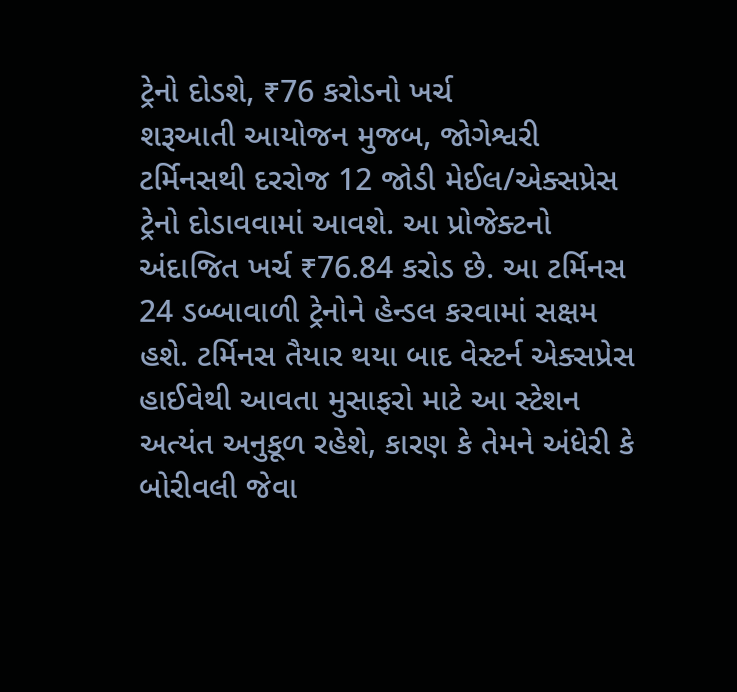ટ્રેનો દોડશે, ₹76 કરોડનો ખર્ચ
શરૂઆતી આયોજન મુજબ, જોગેશ્વરી ટર્મિનસથી દરરોજ 12 જોડી મેઈલ/એક્સપ્રેસ ટ્રેનો દોડાવવામાં આવશે. આ પ્રોજેક્ટનો અંદાજિત ખર્ચ ₹76.84 કરોડ છે. આ ટર્મિનસ 24 ડબ્બાવાળી ટ્રેનોને હેન્ડલ કરવામાં સક્ષમ હશે. ટર્મિનસ તૈયાર થયા બાદ વેસ્ટર્ન એક્સપ્રેસ હાઈવેથી આવતા મુસાફરો માટે આ સ્ટેશન અત્યંત અનુકૂળ રહેશે, કારણ કે તેમને અંધેરી કે બોરીવલી જેવા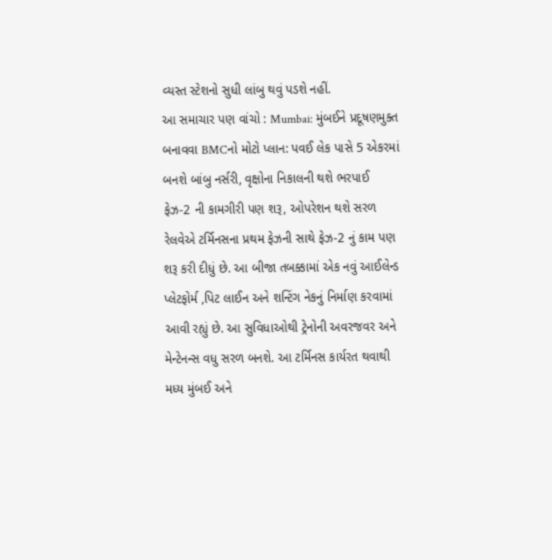વ્યસ્ત સ્ટેશનો સુધી લાંબુ થવું પડશે નહીં.
આ સમાચાર પણ વાંચો : Mumbai: મુંબઈને પ્રદૂષણમુક્ત બનાવવા BMCનો મોટો પ્લાન: પવઈ લેક પાસે 5 એકરમાં બનશે બાંબુ નર્સરી, વૃક્ષોના નિકાલની થશે ભરપાઈ
ફેઝ-2 ની કામગીરી પણ શરૂ, ઓપરેશન થશે સરળ
રેલવેએ ટર્મિનસના પ્રથમ ફેઝની સાથે ફેઝ-2 નું કામ પણ શરૂ કરી દીધું છે. આ બીજા તબક્કામાં એક નવું આઈલેન્ડ પ્લેટફોર્મ ,પિટ લાઈન અને શન્ટિંગ નેકનું નિર્માણ કરવામાં આવી રહ્યું છે. આ સુવિધાઓથી ટ્રેનોની અવરજવર અને મેન્ટેનન્સ વધુ સરળ બનશે. આ ટર્મિનસ કાર્યરત થવાથી મધ્ય મુંબઈ અને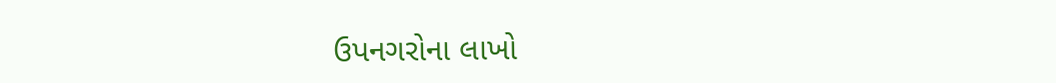ઉપનગરોના લાખો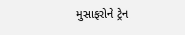મુસાફરોને ટ્રેન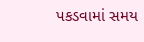પકડવામાં સમય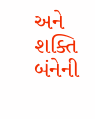અને શક્તિ બંનેની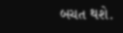બચત થશે.